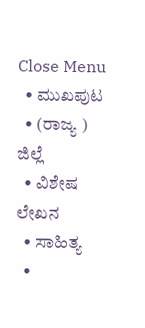Close Menu
  • ಮುಖಪುಟ
  • (ರಾಜ್ಯ ) ಜಿಲ್ಲೆ
  • ವಿಶೇಷ ಲೇಖನ
  • ಸಾಹಿತ್ಯ
  •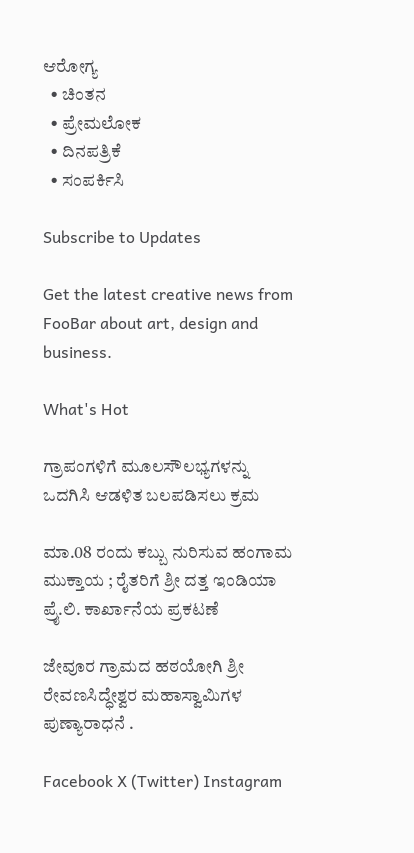ಆರೋಗ್ಯ
  • ಚಿಂತನ
  • ಪ್ರೇಮಲೋಕ
  • ದಿನಪತ್ರಿಕೆ
  • ಸಂಪರ್ಕಿಸಿ

Subscribe to Updates

Get the latest creative news from FooBar about art, design and business.

What's Hot

ಗ್ರಾಪಂಗಳಿಗೆ ಮೂಲಸೌಲಭ್ಯಗಳನ್ನು ಒದಗಿಸಿ ಆಡಳಿತ ಬಲಪಡಿಸಲು ಕ್ರಮ

ಮಾ.08 ರಂದು ಕಬ್ಬು ನುರಿಸುವ ಹಂಗಾಮ ಮುಕ್ತಾಯ ; ರೈತರಿಗೆ ಶ್ರೀ ದತ್ತ ಇಂಡಿಯಾ ಪ್ರೈ.ಲಿ. ಕಾರ್ಖಾನೆಯ ಪ್ರಕಟಣೆ

ಜೇವೂರ ಗ್ರಾಮದ ಹಠಯೋಗಿ ಶ್ರೀ ರೇವಣಸಿದ್ಧೇಶ್ವರ ಮಹಾಸ್ವಾಮಿಗಳ ಪುಣ್ಯಾರಾಧನೆ .

Facebook X (Twitter) Instagram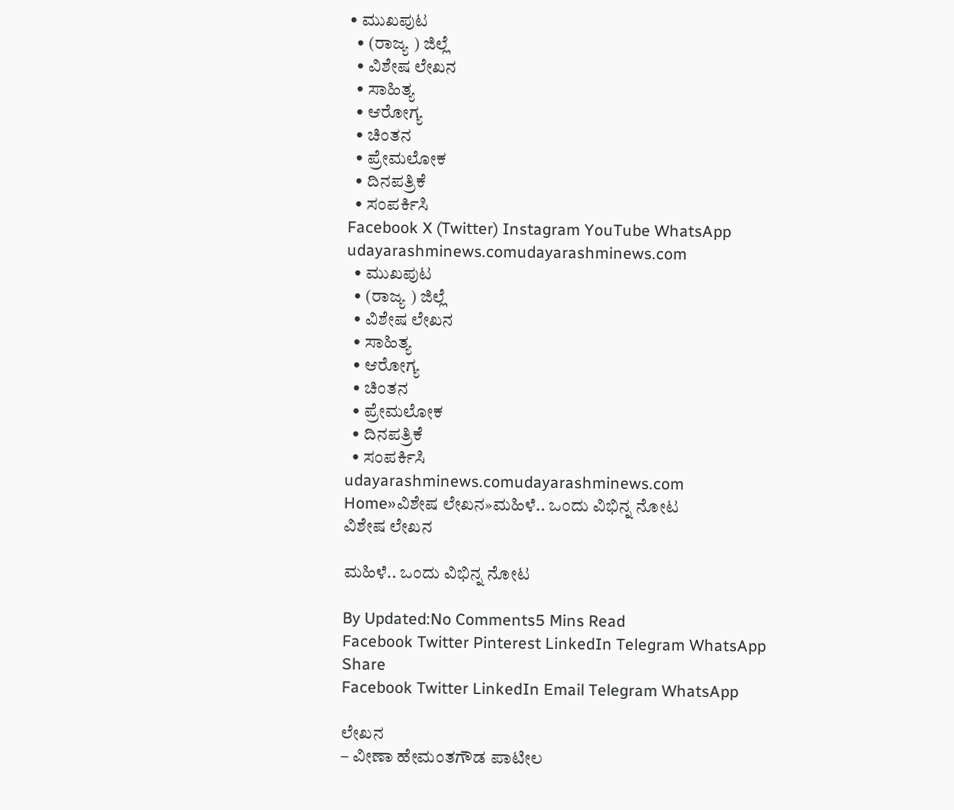• ಮುಖಪುಟ
  • (ರಾಜ್ಯ ) ಜಿಲ್ಲೆ
  • ವಿಶೇಷ ಲೇಖನ
  • ಸಾಹಿತ್ಯ
  • ಆರೋಗ್ಯ
  • ಚಿಂತನ
  • ಪ್ರೇಮಲೋಕ
  • ದಿನಪತ್ರಿಕೆ
  • ಸಂಪರ್ಕಿಸಿ
Facebook X (Twitter) Instagram YouTube WhatsApp
udayarashminews.comudayarashminews.com
  • ಮುಖಪುಟ
  • (ರಾಜ್ಯ ) ಜಿಲ್ಲೆ
  • ವಿಶೇಷ ಲೇಖನ
  • ಸಾಹಿತ್ಯ
  • ಆರೋಗ್ಯ
  • ಚಿಂತನ
  • ಪ್ರೇಮಲೋಕ
  • ದಿನಪತ್ರಿಕೆ
  • ಸಂಪರ್ಕಿಸಿ
udayarashminews.comudayarashminews.com
Home»ವಿಶೇಷ ಲೇಖನ»ಮಹಿಳೆ.. ಒಂದು ವಿಭಿನ್ನ ನೋಟ
ವಿಶೇಷ ಲೇಖನ

ಮಹಿಳೆ.. ಒಂದು ವಿಭಿನ್ನ ನೋಟ

By Updated:No Comments5 Mins Read
Facebook Twitter Pinterest LinkedIn Telegram WhatsApp
Share
Facebook Twitter LinkedIn Email Telegram WhatsApp

ಲೇಖನ
– ವೀಣಾ ಹೇಮಂತಗೌಡ ಪಾಟೀಲ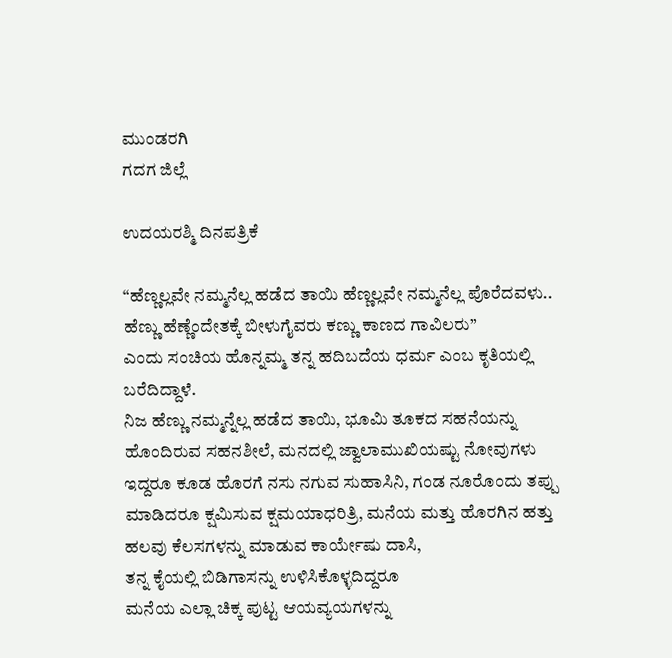ಮುಂಡರಗಿ
ಗದಗ ಜಿಲ್ಲೆ

ಉದಯರಶ್ಮಿ ದಿನಪತ್ರಿಕೆ

“ಹೆಣ್ಣಲ್ಲವೇ ನಮ್ಮನೆಲ್ಲ ಹಡೆದ ತಾಯಿ ಹೆಣ್ಣಲ್ಲವೇ ನಮ್ಮನೆಲ್ಲ ಪೊರೆದವಳು.. ಹೆಣ್ಣು ಹೆಣ್ಣೆಂದೇತಕ್ಕೆ ಬೀಳುಗೈವರು ಕಣ್ಣು ಕಾಣದ ಗಾವಿಲರು”
ಎಂದು ಸಂಚಿಯ ಹೊನ್ನಮ್ಮ ತನ್ನ ಹದಿಬದೆಯ ಧರ್ಮ ಎಂಬ ಕೃತಿಯಲ್ಲಿ ಬರೆದಿದ್ದಾಳೆ.
ನಿಜ ಹೆಣ್ಣು ನಮ್ಮನ್ನೆಲ್ಲ ಹಡೆದ ತಾಯಿ, ಭೂಮಿ ತೂಕದ ಸಹನೆಯನ್ನು ಹೊಂದಿರುವ ಸಹನಶೀಲೆ, ಮನದಲ್ಲಿ ಜ್ವಾಲಾಮುಖಿಯಷ್ಟು ನೋವುಗಳು ಇದ್ದರೂ ಕೂಡ ಹೊರಗೆ ನಸು ನಗುವ ಸುಹಾಸಿನಿ, ಗಂಡ ನೂರೊಂದು ತಪ್ಪು ಮಾಡಿದರೂ ಕ್ಷಮಿಸುವ ಕ್ಷಮಯಾಧರಿತ್ರಿ, ಮನೆಯ ಮತ್ತು ಹೊರಗಿನ ಹತ್ತು ಹಲವು ಕೆಲಸಗಳನ್ನು ಮಾಡುವ ಕಾರ್ಯೇಷು ದಾಸಿ,
ತನ್ನ ಕೈಯಲ್ಲಿ ಬಿಡಿಗಾಸನ್ನು ಉಳಿಸಿಕೊಳ್ಳದಿದ್ದರೂ
ಮನೆಯ ಎಲ್ಲಾ ಚಿಕ್ಕ ಪುಟ್ಟ ಆಯವ್ಯಯಗಳನ್ನು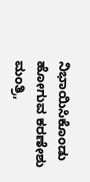ನಿಭಾಯಿಸಿಕೊಂಡು ಹೋಗುವ ಕರಣೇಶು ಮಂತ್ರಿ,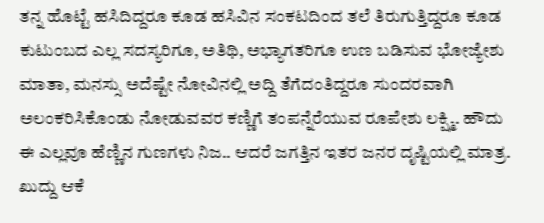ತನ್ನ ಹೊಟ್ಟೆ ಹಸಿದಿದ್ದರೂ ಕೂಡ ಹಸಿವಿನ ಸಂಕಟದಿಂದ ತಲೆ ತಿರುಗುತ್ತಿದ್ದರೂ ಕೂಡ ಕುಟುಂಬದ ಎಲ್ಲ ಸದಸ್ಯರಿಗೂ, ಅತಿಥಿ, ಅಭ್ಯಾಗತರಿಗೂ ಉಣ ಬಡಿಸುವ ಭೋಜ್ಯೇಶು ಮಾತಾ, ಮನಸ್ಸು ಅದೆಷ್ಟೇ ನೋವಿನಲ್ಲಿ ಅದ್ದಿ ತೆಗೆದಂತಿದ್ದರೂ ಸುಂದರವಾಗಿ ಅಲಂಕರಿಸಿಕೊಂಡು ನೋಡುವವರ ಕಣ್ಣಿಗೆ ತಂಪನ್ನೆರೆಯುವ ರೂಪೇಶು ಲಕ್ಷ್ಮಿ. ಹೌದು ಈ ಎಲ್ಲವೂ ಹೆಣ್ಣಿನ ಗುಣಗಳು ನಿಜ.. ಆದರೆ ಜಗತ್ತಿನ ಇತರ ಜನರ ದೃಷ್ಟಿಯಲ್ಲಿ ಮಾತ್ರ.
ಖುದ್ದು ಆಕೆ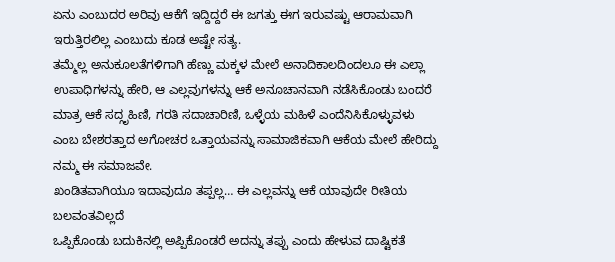ಏನು ಎಂಬುದರ ಅರಿವು ಆಕೆಗೆ ಇದ್ದಿದ್ದರೆ ಈ ಜಗತ್ತು ಈಗ ಇರುವಷ್ಟು ಆರಾಮವಾಗಿ ಇರುತ್ತಿರಲಿಲ್ಲ ಎಂಬುದು ಕೂಡ ಅಷ್ಟೇ ಸತ್ಯ.
ತಮ್ಮೆಲ್ಲ ಅನುಕೂಲತೆಗಳಿಗಾಗಿ ಹೆಣ್ಣು ಮಕ್ಕಳ ಮೇಲೆ ಅನಾದಿಕಾಲದಿಂದಲೂ ಈ ಎಲ್ಲಾ ಉಪಾಧಿಗಳನ್ನು ಹೇರಿ, ಆ ಎಲ್ಲವುಗಳನ್ನು ಆಕೆ ಅನೂಚಾನವಾಗಿ ನಡೆಸಿಕೊಂಡು ಬಂದರೆ ಮಾತ್ರ ಆಕೆ ಸದ್ಗೃಹಿಣಿ, ಗರತಿ ಸದಾಚಾರಿಣಿ, ಒಳ್ಳೆಯ ಮಹಿಳೆ ಎಂದೆನಿಸಿಕೊಳ್ಳುವಳು ಎಂಬ ಬೇಶರತ್ತಾದ ಅಗೋಚರ ಒತ್ತಾಯವನ್ನು ಸಾಮಾಜಿಕವಾಗಿ ಆಕೆಯ ಮೇಲೆ ಹೇರಿದ್ದು ನಮ್ಮ ಈ ಸಮಾಜವೇ.
ಖಂಡಿತವಾಗಿಯೂ ಇದಾವುದೂ ತಪ್ಪಲ್ಲ… ಈ ಎಲ್ಲವನ್ನು ಆಕೆ ಯಾವುದೇ ರೀತಿಯ ಬಲವಂತವಿಲ್ಲದೆ
ಒಪ್ಪಿಕೊಂಡು ಬದುಕಿನಲ್ಲಿ ಅಪ್ಪಿಕೊಂಡರೆ ಅದನ್ನು ತಪ್ಪು ಎಂದು ಹೇಳುವ ದಾಷ್ಟಿಕತೆ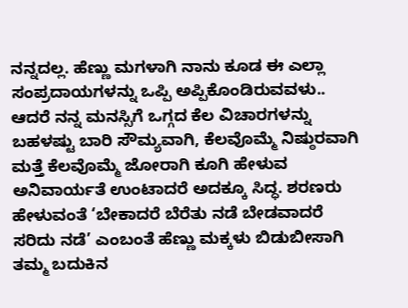ನನ್ನದಲ್ಲ. ಹೆಣ್ಣು ಮಗಳಾಗಿ ನಾನು ಕೂಡ ಈ ಎಲ್ಲಾ ಸಂಪ್ರದಾಯಗಳನ್ನು ಒಪ್ಪಿ ಅಪ್ಪಿಕೊಂಡಿರುವವಳು.. ಆದರೆ ನನ್ನ ಮನಸ್ಸಿಗೆ ಒಗ್ಗದ ಕೆಲ ವಿಚಾರಗಳನ್ನು ಬಹಳಷ್ಟು ಬಾರಿ ಸೌಮ್ಯವಾಗಿ, ಕೆಲವೊಮ್ಮೆ ನಿಷ್ಠುರವಾಗಿ ಮತ್ತೆ ಕೆಲವೊಮ್ಮೆ ಜೋರಾಗಿ ಕೂಗಿ ಹೇಳುವ ಅನಿವಾರ್ಯತೆ ಉಂಟಾದರೆ ಅದಕ್ಕೂ ಸಿದ್ಧ. ಶರಣರು ಹೇಳುವಂತೆ ‘ಬೇಕಾದರೆ ಬೆರೆತು ನಡೆ ಬೇಡವಾದರೆ ಸರಿದು ನಡೆ’ ಎಂಬಂತೆ ಹೆಣ್ಣು ಮಕ್ಕಳು ಬಿಡುಬೀಸಾಗಿ ತಮ್ಮ ಬದುಕಿನ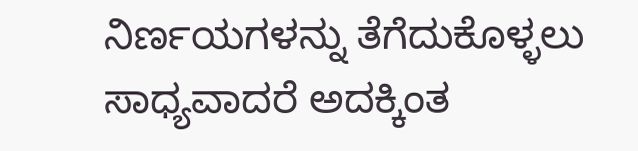ನಿರ್ಣಯಗಳನ್ನು ತೆಗೆದುಕೊಳ್ಳಲು ಸಾಧ್ಯವಾದರೆ ಅದಕ್ಕಿಂತ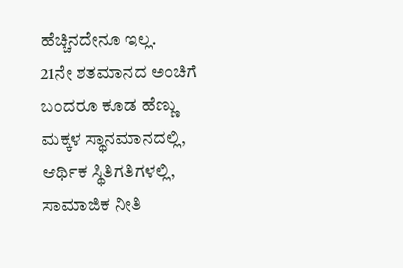ಹೆಚ್ಚಿನದೇನೂ ಇಲ್ಲ.
21ನೇ ಶತಮಾನದ ಅಂಚಿಗೆ ಬಂದರೂ ಕೂಡ ಹೆಣ್ಣು
ಮಕ್ಕಳ ಸ್ಥಾನಮಾನದಲ್ಲಿ, ಆರ್ಥಿಕ ಸ್ಥಿತಿಗತಿಗಳಲ್ಲಿ, ಸಾಮಾಜಿಕ ನೀತಿ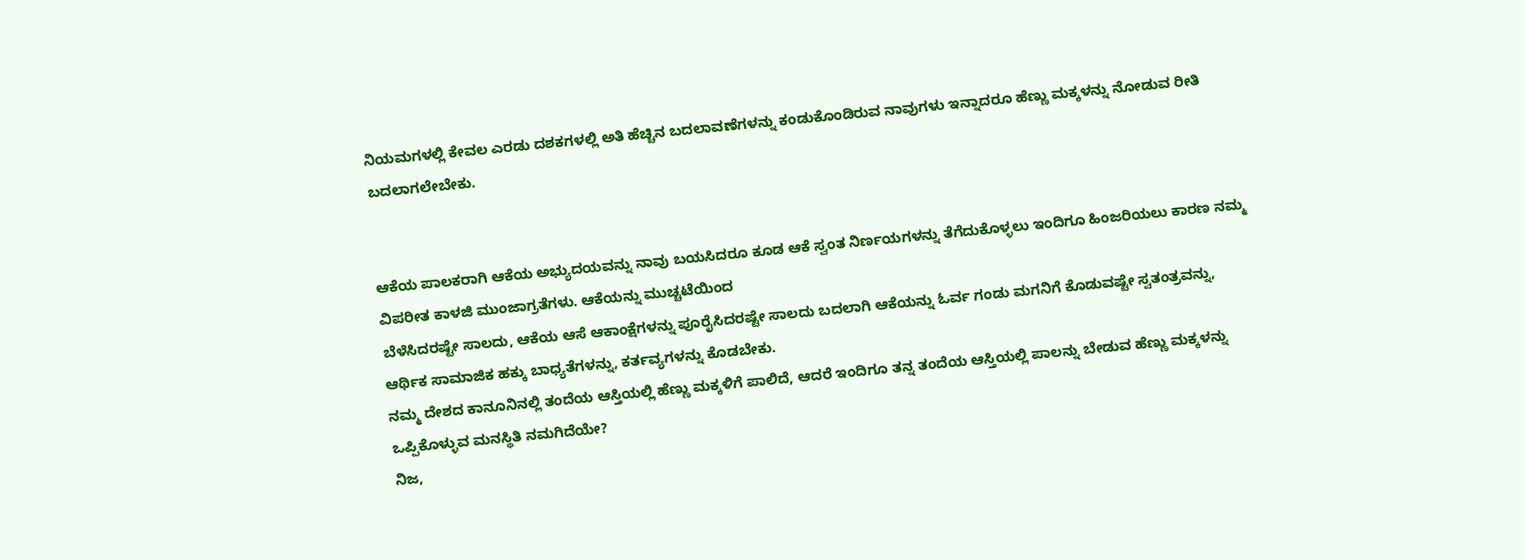ನಿಯಮಗಳಲ್ಲಿ ಕೇವಲ ಎರಡು ದಶಕಗಳಲ್ಲಿ ಅತಿ ಹೆಚ್ಚಿನ ಬದಲಾವಣೆಗಳನ್ನು ಕಂಡುಕೊಂಡಿರುವ ನಾವುಗಳು ಇನ್ನಾದರೂ ಹೆಣ್ಣು ಮಕ್ಕಳನ್ನು ನೋಡುವ ರೀತಿ ಬದಲಾಗಲೇಬೇಕು.


ಆಕೆಯ ಪಾಲಕರಾಗಿ ಆಕೆಯ ಅಭ್ಯುದಯವನ್ನು ನಾವು ಬಯಸಿದರೂ ಕೂಡ ಆಕೆ ಸ್ವಂತ ನಿರ್ಣಯಗಳನ್ನು ತೆಗೆದುಕೊಳ್ಳಲು ಇಂದಿಗೂ ಹಿಂಜರಿಯಲು ಕಾರಣ ನಮ್ಮ ವಿಪರೀತ ಕಾಳಜಿ ಮುಂಜಾಗ್ರತೆಗಳು. ಆಕೆಯನ್ನು ಮುಚ್ಚಟೆಯಿಂದ
ಬೆಳೆಸಿದರಷ್ಟೇ ಸಾಲದು, ಆಕೆಯ ಆಸೆ ಆಕಾಂಕ್ಷೆಗಳನ್ನು ಪೂರೈಸಿದರಷ್ಟೇ ಸಾಲದು ಬದಲಾಗಿ ಆಕೆಯನ್ನು ಓರ್ವ ಗಂಡು ಮಗನಿಗೆ ಕೊಡುವಷ್ಟೇ ಸ್ವತಂತ್ರವನ್ನು, ಆರ್ಥಿಕ ಸಾಮಾಜಿಕ ಹಕ್ಕು ಬಾಧ್ಯತೆಗಳನ್ನು, ಕರ್ತವ್ಯಗಳನ್ನು ಕೊಡಬೇಕು.
ನಮ್ಮ ದೇಶದ ಕಾನೂನಿನಲ್ಲಿ ತಂದೆಯ ಆಸ್ತಿಯಲ್ಲಿ ಹೆಣ್ಣು ಮಕ್ಕಳಿಗೆ ಪಾಲಿದೆ, ಆದರೆ ಇಂದಿಗೂ ತನ್ನ ತಂದೆಯ ಆಸ್ತಿಯಲ್ಲಿ ಪಾಲನ್ನು ಬೇಡುವ ಹೆಣ್ಣು ಮಕ್ಕಳನ್ನು ಒಪ್ಪಿಕೊಳ್ಳುವ ಮನಸ್ಥಿತಿ ನಮಗಿದೆಯೇ?
ನಿಜ,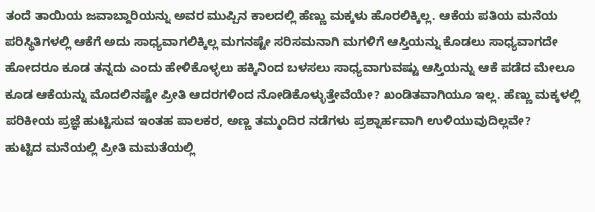ತಂದೆ ತಾಯಿಯ ಜವಾಬ್ದಾರಿಯನ್ನು ಅವರ ಮುಪ್ಪಿನ ಕಾಲದಲ್ಲಿ ಹೆಣ್ಣು ಮಕ್ಕಳು ಹೊರಲಿಕ್ಕಿಲ್ಲ. ಆಕೆಯ ಪತಿಯ ಮನೆಯ ಪರಿಸ್ಥಿತಿಗಳಲ್ಲಿ ಆಕೆಗೆ ಅದು ಸಾಧ್ಯವಾಗಲಿಕ್ಕಿಲ್ಲ ಮಗನಷ್ಟೇ ಸರಿಸಮನಾಗಿ ಮಗಳಿಗೆ ಆಸ್ತಿಯನ್ನು ಕೊಡಲು ಸಾಧ್ಯವಾಗದೇ ಹೋದರೂ ಕೂಡ ತನ್ನದು ಎಂದು ಹೇಳಿಕೊಳ್ಳಲು ಹಕ್ಕಿನಿಂದ ಬಳಸಲು ಸಾಧ್ಯವಾಗುವಷ್ಟು ಆಸ್ತಿಯನ್ನು ಆಕೆ ಪಡೆದ ಮೇಲೂ ಕೂಡ ಆಕೆಯನ್ನು ಮೊದಲಿನಷ್ಟೇ ಪ್ರೀತಿ ಆದರಗಳಿಂದ ನೋಡಿಕೊಳ್ಳುತ್ತೇವೆಯೇ? ಖಂಡಿತವಾಗಿಯೂ ಇಲ್ಲ. ಹೆಣ್ಣು ಮಕ್ಕಳಲ್ಲಿ ಪರಿಕೀಯ ಪ್ರಜ್ಞೆ ಹುಟ್ಟಿಸುವ ಇಂತಹ ಪಾಲಕರ, ಅಣ್ಣ ತಮ್ಮಂದಿರ ನಡೆಗಳು ಪ್ರಶ್ನಾರ್ಹವಾಗಿ ಉಳಿಯುವುದಿಲ್ಲವೇ?
ಹುಟ್ಟಿದ ಮನೆಯಲ್ಲಿ ಪ್ರೀತಿ ಮಮತೆಯಲ್ಲಿ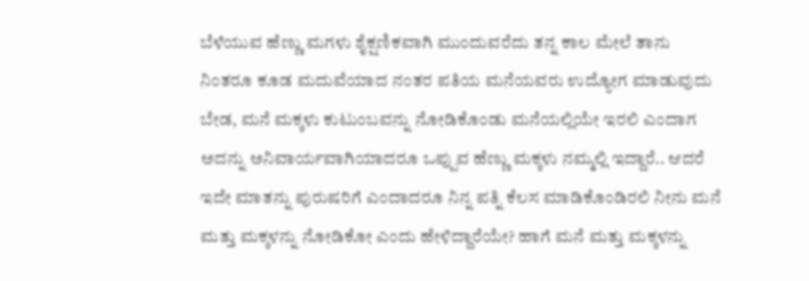ಬೆಳೆಯುವ ಹೆಣ್ಣು ಮಗಳು ಶೈಕ್ಷಣಿಕವಾಗಿ ಮುಂದುವರೆದು ತನ್ನ ಕಾಲ ಮೇಲೆ ತಾನು ನಿಂತರೂ ಕೂಡ ಮದುವೆಯಾದ ನಂತರ ಪತಿಯ ಮನೆಯವರು ಉದ್ಯೋಗ ಮಾಡುವುದು ಬೇಡ, ಮನೆ ಮಕ್ಕಳು ಕುಟುಂಬವನ್ನು ನೋಡಿಕೊಂಡು ಮನೆಯಲ್ಲಿಯೇ ಇರಲಿ ಎಂದಾಗ ಅದನ್ನು ಅನಿವಾರ್ಯವಾಗಿಯಾದರೂ ಒಪ್ಪುವ ಹೆಣ್ಣು ಮಕ್ಕಳು ನಮ್ಮಲ್ಲಿ ಇದ್ದಾರೆ.. ಆದರೆ ಇದೇ ಮಾತನ್ನು ಪುರುಷರಿಗೆ ಎಂದಾದರೂ ನಿನ್ನ ಪತ್ನಿ ಕೆಲಸ ಮಾಡಿಕೊಂಡಿರಲಿ ನೀನು ಮನೆ ಮತ್ತು ಮಕ್ಕಳನ್ನು ನೋಡಿಕೋ ಎಂದು ಹೇಳಿದ್ದಾರೆಯೇ? ಹಾಗೆ ಮನೆ ಮತ್ತು ಮಕ್ಕಳನ್ನು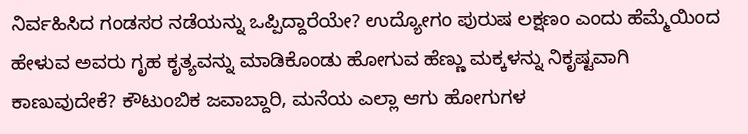ನಿರ್ವಹಿಸಿದ ಗಂಡಸರ ನಡೆಯನ್ನು ಒಪ್ಪಿದ್ದಾರೆಯೇ? ಉದ್ಯೋಗಂ ಪುರುಷ ಲಕ್ಷಣಂ ಎಂದು ಹೆಮ್ಮೆಯಿಂದ ಹೇಳುವ ಅವರು ಗೃಹ ಕೃತ್ಯವನ್ನು ಮಾಡಿಕೊಂಡು ಹೋಗುವ ಹೆಣ್ಣು ಮಕ್ಕಳನ್ನು ನಿಕೃಷ್ಟವಾಗಿ ಕಾಣುವುದೇಕೆ? ಕೌಟುಂಬಿಕ ಜವಾಬ್ದಾರಿ, ಮನೆಯ ಎಲ್ಲಾ ಆಗು ಹೋಗುಗಳ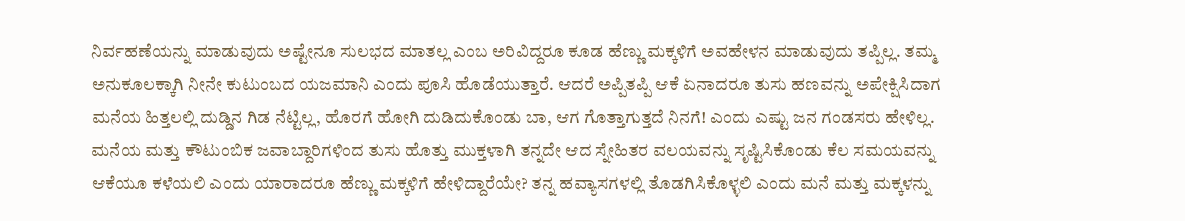ನಿರ್ವಹಣೆಯನ್ನು ಮಾಡುವುದು ಅಷ್ಟೇನೂ ಸುಲಭದ ಮಾತಲ್ಲ ಎಂಬ ಅರಿವಿದ್ದರೂ ಕೂಡ ಹೆಣ್ಣು ಮಕ್ಕಳಿಗೆ ಅವಹೇಳನ ಮಾಡುವುದು ತಪ್ಪಿಲ್ಲ. ತಮ್ಮ ಅನುಕೂಲಕ್ಕಾಗಿ ನೀನೇ ಕುಟುಂಬದ ಯಜಮಾನಿ ಎಂದು ಪೂಸಿ ಹೊಡೆಯುತ್ತಾರೆ. ಆದರೆ ಅಪ್ಪಿತಪ್ಪಿ ಆಕೆ ಏನಾದರೂ ತುಸು ಹಣವನ್ನು ಅಪೇಕ್ಷಿಸಿದಾಗ ಮನೆಯ ಹಿತ್ತಲಲ್ಲಿ ದುಡ್ಡಿನ ಗಿಡ ನೆಟ್ಟಿಲ್ಲ, ಹೊರಗೆ ಹೋಗಿ ದುಡಿದುಕೊಂಡು ಬಾ, ಆಗ ಗೊತ್ತಾಗುತ್ತದೆ ನಿನಗೆ! ಎಂದು ಎಷ್ಟು ಜನ ಗಂಡಸರು ಹೇಳಿಲ್ಲ.
ಮನೆಯ ಮತ್ತು ಕೌಟುಂಬಿಕ ಜವಾಬ್ದಾರಿಗಳಿಂದ ತುಸು ಹೊತ್ತು ಮುಕ್ತಳಾಗಿ ತನ್ನದೇ ಆದ ಸ್ನೇಹಿತರ ವಲಯವನ್ನು ಸೃಷ್ಟಿಸಿಕೊಂಡು ಕೆಲ ಸಮಯವನ್ನು ಆಕೆಯೂ ಕಳೆಯಲಿ ಎಂದು ಯಾರಾದರೂ ಹೆಣ್ಣು ಮಕ್ಕಳಿಗೆ ಹೇಳಿದ್ದಾರೆಯೇ? ತನ್ನ ಹವ್ಯಾಸಗಳಲ್ಲಿ ತೊಡಗಿಸಿಕೊಳ್ಳಲಿ ಎಂದು ಮನೆ ಮತ್ತು ಮಕ್ಕಳನ್ನು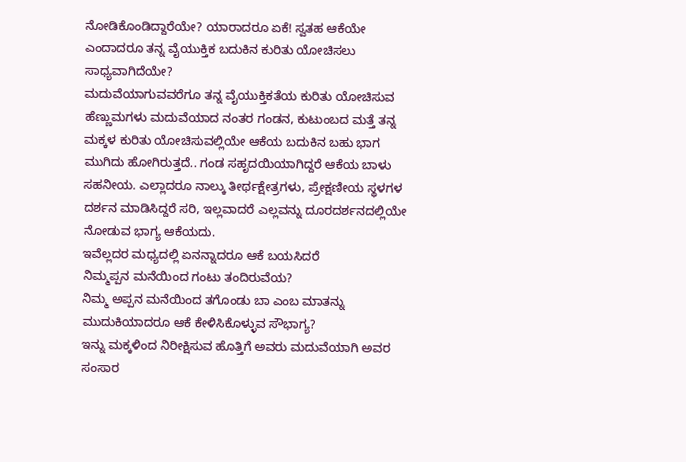ನೋಡಿಕೊಂಡಿದ್ದಾರೆಯೇ? ಯಾರಾದರೂ ಏಕೆ! ಸ್ವತಹ ಆಕೆಯೇ ಎಂದಾದರೂ ತನ್ನ ವೈಯುಕ್ತಿಕ ಬದುಕಿನ ಕುರಿತು ಯೋಚಿಸಲು ಸಾಧ್ಯವಾಗಿದೆಯೇ?
ಮದುವೆಯಾಗುವವರೆಗೂ ತನ್ನ ವೈಯುಕ್ತಿಕತೆಯ ಕುರಿತು ಯೋಚಿಸುವ ಹೆಣ್ಣುಮಗಳು ಮದುವೆಯಾದ ನಂತರ ಗಂಡನ, ಕುಟುಂಬದ ಮತ್ತೆ ತನ್ನ ಮಕ್ಕಳ ಕುರಿತು ಯೋಚಿಸುವಲ್ಲಿಯೇ ಆಕೆಯ ಬದುಕಿನ ಬಹು ಭಾಗ ಮುಗಿದು ಹೋಗಿರುತ್ತದೆ.. ಗಂಡ ಸಹೃದಯಿಯಾಗಿದ್ದರೆ ಆಕೆಯ ಬಾಳು ಸಹನೀಯ. ಎಲ್ಲಾದರೂ ನಾಲ್ಕು ತೀರ್ಥಕ್ಷೇತ್ರಗಳು, ಪ್ರೇಕ್ಷಣೀಯ ಸ್ಥಳಗಳ ದರ್ಶನ ಮಾಡಿಸಿದ್ದರೆ ಸರಿ, ಇಲ್ಲವಾದರೆ ಎಲ್ಲವನ್ನು ದೂರದರ್ಶನದಲ್ಲಿಯೇ ನೋಡುವ ಭಾಗ್ಯ ಆಕೆಯದು.
ಇವೆಲ್ಲದರ ಮಧ್ಯದಲ್ಲಿ ಏನನ್ನಾದರೂ ಆಕೆ ಬಯಸಿದರೆ
ನಿಮ್ಮಪ್ಪನ ಮನೆಯಿಂದ ಗಂಟು ತಂದಿರುವೆಯ?
ನಿಮ್ಮ ಅಪ್ಪನ ಮನೆಯಿಂದ ತಗೊಂಡು ಬಾ ಎಂಬ ಮಾತನ್ನು ಮುದುಕಿಯಾದರೂ ಆಕೆ ಕೇಳಿಸಿಕೊಳ್ಳುವ ಸೌಭಾಗ್ಯ?
ಇನ್ನು ಮಕ್ಕಳಿಂದ ನಿರೀಕ್ಷಿಸುವ ಹೊತ್ತಿಗೆ ಅವರು ಮದುವೆಯಾಗಿ ಅವರ ಸಂಸಾರ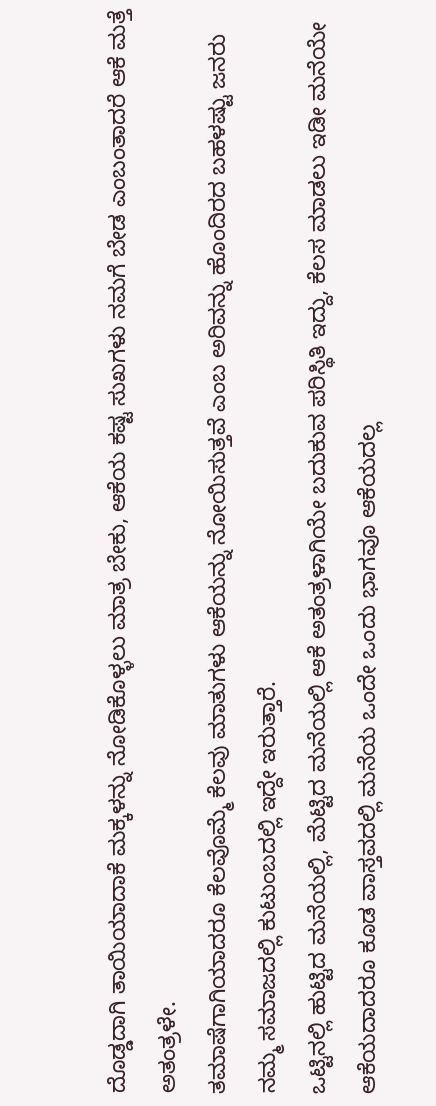ದೊಡ್ಡದಾಗಿ ತಾಯಿಯಾದಾಕೆ ಮಕ್ಕಳನ್ನು ನೋಡಿಕೊಳ್ಳಲು ಮಾತ್ರ ಬೇಕು, ಆಕೆಯ ಕಷ್ಟ ಸುಖಗಳು ನಮಗೆ ಬೇಡ ಎಂಬಂತಾದರೆ ಆಕೆ ಮತ್ತೆ ಅತಂತ್ರಳೇ.
ತಮಾಷೆಗಾಗಿಯಾದರೂ ಕೆಲವೊಮ್ಮೆ ಕೆಲವು ಮಾತುಗಳು ಆಕೆಯನ್ನು ನೋಯಿಸುತ್ತವೆ ಎಂಬ ಅರಿವನ್ನು ಹೊಂದಿರದ ಬಹಳಷ್ಟು ಜನರು ನಮ್ಮ ಸಮಾಜದಲ್ಲಿ ಕುಟುಂಬದಲ್ಲಿ ಇದ್ದೇ ಇರುತ್ತಾರೆ.
ಒಟ್ಟಿನಲ್ಲಿ ಹುಟ್ಟಿದ ಮನೆಯಲ್ಲಿ, ಮೆಟ್ಟಿದ ಮನೆಯಲ್ಲಿ ಆಕೆ ಅತಂತ್ರಳಾಗಿಯೇ ಬದುಕುವ ಪರಿಸ್ಥಿತಿ ಇದ್ದು, ಕೆಲಸ ಮಾಡಲು ಇಡೀ ಮನೆಯೇ ಆಕೆಯದಾದರೂ ಕೂಡ ವಾಸ್ತವದಲ್ಲಿ ಮನೆಯ ಒಂದೇ ಒಂದು ಭಾಗವೂ ಆಕೆಯದಲ್ಲ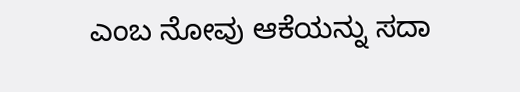ಎಂಬ ನೋವು ಆಕೆಯನ್ನು ಸದಾ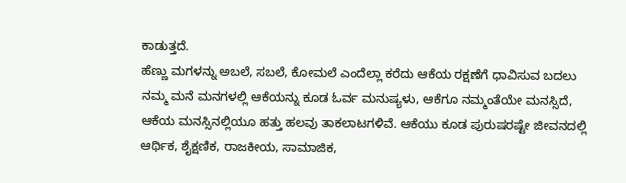ಕಾಡುತ್ತದೆ.
ಹೆಣ್ಣು ಮಗಳನ್ನು ಅಬಲೆ, ಸಬಲೆ, ಕೋಮಲೆ ಎಂದೆಲ್ಲಾ ಕರೆದು ಆಕೆಯ ರಕ್ಷಣೆಗೆ ಧಾವಿಸುವ ಬದಲು
ನಮ್ಮ ಮನೆ ಮನಗಳಲ್ಲಿ ಆಕೆಯನ್ನು ಕೂಡ ಓರ್ವ ಮನುಷ್ಯಳು, ಆಕೆಗೂ ನಮ್ಮಂತೆಯೇ ಮನಸ್ಸಿದೆ, ಆಕೆಯ ಮನಸ್ಸಿನಲ್ಲಿಯೂ ಹತ್ತು ಹಲವು ತಾಕಲಾಟಗಳಿವೆ. ಆಕೆಯು ಕೂಡ ಪುರುಷರಷ್ಟೇ ಜೀವನದಲ್ಲಿ ಆರ್ಥಿಕ, ಶೈಕ್ಷಣಿಕ, ರಾಜಕೀಯ, ಸಾಮಾಜಿಕ,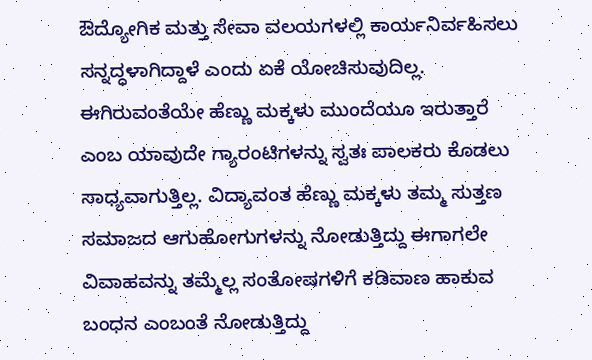ಔದ್ಯೋಗಿಕ ಮತ್ತು ಸೇವಾ ವಲಯಗಳಲ್ಲಿ ಕಾರ್ಯನಿರ್ವಹಿಸಲು ಸನ್ನದ್ಧಳಾಗಿದ್ದಾಳೆ ಎಂದು ಏಕೆ ಯೋಚಿಸುವುದಿಲ್ಲ. ಈಗಿರುವಂತೆಯೇ ಹೆಣ್ಣು ಮಕ್ಕಳು ಮುಂದೆಯೂ ಇರುತ್ತಾರೆ ಎಂಬ ಯಾವುದೇ ಗ್ಯಾರಂಟಿಗಳನ್ನು ಸ್ವತಃ ಪಾಲಕರು ಕೊಡಲು ಸಾಧ್ಯವಾಗುತ್ತಿಲ್ಲ. ವಿದ್ಯಾವಂತ ಹೆಣ್ಣು ಮಕ್ಕಳು ತಮ್ಮ ಸುತ್ತಣ ಸಮಾಜದ ಆಗುಹೋಗುಗಳನ್ನು ನೋಡುತ್ತಿದ್ದು ಈಗಾಗಲೇ ವಿವಾಹವನ್ನು ತಮ್ಮೆಲ್ಲ ಸಂತೋಷಗಳಿಗೆ ಕಡಿವಾಣ ಹಾಕುವ ಬಂಧನ ಎಂಬಂತೆ ನೋಡುತ್ತಿದ್ದು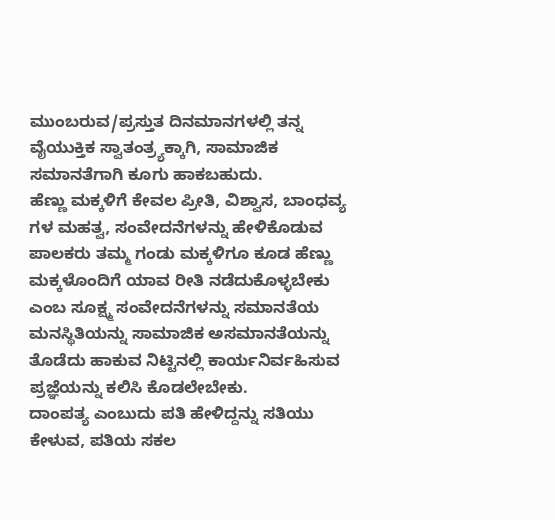ಮುಂಬರುವ/ಪ್ರಸ್ತುತ ದಿನಮಾನಗಳಲ್ಲಿ ತನ್ನ ವೈಯುಕ್ತಿಕ ಸ್ವಾತಂತ್ರ್ಯಕ್ಕಾಗಿ, ಸಾಮಾಜಿಕ ಸಮಾನತೆಗಾಗಿ ಕೂಗು ಹಾಕಬಹುದು.
ಹೆಣ್ಣು ಮಕ್ಕಳಿಗೆ ಕೇವಲ ಪ್ರೀತಿ, ವಿಶ್ವಾಸ, ಬಾಂಧವ್ಯ ಗಳ ಮಹತ್ವ, ಸಂವೇದನೆಗಳನ್ನು ಹೇಳಿಕೊಡುವ ಪಾಲಕರು ತಮ್ಮ ಗಂಡು ಮಕ್ಕಳಿಗೂ ಕೂಡ ಹೆಣ್ಣು ಮಕ್ಕಳೊಂದಿಗೆ ಯಾವ ರೀತಿ ನಡೆದುಕೊಳ್ಳಬೇಕು ಎಂಬ ಸೂಕ್ಷ್ಮ ಸಂವೇದನೆಗಳನ್ನು ಸಮಾನತೆಯ ಮನಸ್ಥಿತಿಯನ್ನು ಸಾಮಾಜಿಕ ಅಸಮಾನತೆಯನ್ನು ತೊಡೆದು ಹಾಕುವ ನಿಟ್ಟಿನಲ್ಲಿ ಕಾರ್ಯನಿರ್ವಹಿಸುವ ಪ್ರಜ್ಞೆಯನ್ನು ಕಲಿಸಿ ಕೊಡಲೇಬೇಕು.
ದಾಂಪತ್ಯ ಎಂಬುದು ಪತಿ ಹೇಳಿದ್ದನ್ನು ಸತಿಯು ಕೇಳುವ, ಪತಿಯ ಸಕಲ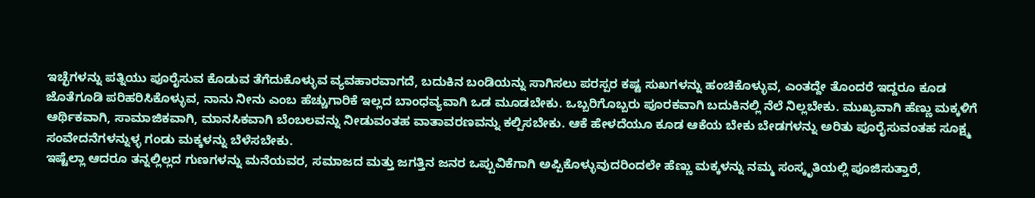ಇಚ್ಛೆಗಳನ್ನು ಪತ್ನಿಯು ಪೂರೈಸುವ ಕೊಡುವ ತೆಗೆದುಕೊಳ್ಳುವ ವ್ಯವಹಾರವಾಗದೆ, ಬದುಕಿನ ಬಂಡಿಯನ್ನು ಸಾಗಿಸಲು ಪರಸ್ಪರ ಕಷ್ಟ ಸುಖಗಳನ್ನು ಹಂಚಿಕೊಳ್ಳುವ, ಎಂತದ್ದೇ ತೊಂದರೆ ಇದ್ದರೂ ಕೂಡ ಜೊತೆಗೂಡಿ ಪರಿಹರಿಸಿಕೊಳ್ಳುವ, ನಾನು ನೀನು ಎಂಬ ಹೆಚ್ಚುಗಾರಿಕೆ ಇಲ್ಲದ ಬಾಂಧವ್ಯವಾಗಿ ಒಡ ಮೂಡಬೇಕು. ಒಬ್ಬರಿಗೊಬ್ಬರು ಪೂರಕವಾಗಿ ಬದುಕಿನಲ್ಲಿ ನೆಲೆ ನಿಲ್ಲಬೇಕು. ಮುಖ್ಯವಾಗಿ ಹೆಣ್ಣು ಮಕ್ಕಳಿಗೆ ಆರ್ಥಿಕವಾಗಿ, ಸಾಮಾಜಿಕವಾಗಿ, ಮಾನಸಿಕವಾಗಿ ಬೆಂಬಲವನ್ನು ನೀಡುವಂತಹ ವಾತಾವರಣವನ್ನು ಕಲ್ಪಿಸಬೇಕು. ಆಕೆ ಹೇಳದೆಯೂ ಕೂಡ ಆಕೆಯ ಬೇಕು ಬೇಡಗಳನ್ನು ಅರಿತು ಪೂರೈಸುವಂತಹ ಸೂಕ್ಷ್ಮ ಸಂವೇದನೆಗಳನ್ನುಳ್ಳ ಗಂಡು ಮಕ್ಕಳನ್ನು ಬೆಳೆಸಬೇಕು.
ಇಷ್ಟೆಲ್ಲಾ ಆದರೂ ತನ್ನಲ್ಲಿಲ್ಲದ ಗುಣಗಳನ್ನು ಮನೆಯವರ, ಸಮಾಜದ ಮತ್ತು ಜಗತ್ತಿನ ಜನರ ಒಪ್ಪುವಿಕೆಗಾಗಿ ಅಪ್ಪಿಕೊಳ್ಳುವುದರಿಂದಲೇ ಹೆಣ್ಣು ಮಕ್ಕಳನ್ನು ನಮ್ಮ ಸಂಸ್ಕೃತಿಯಲ್ಲಿ ಪೂಜಿಸುತ್ತಾರೆ,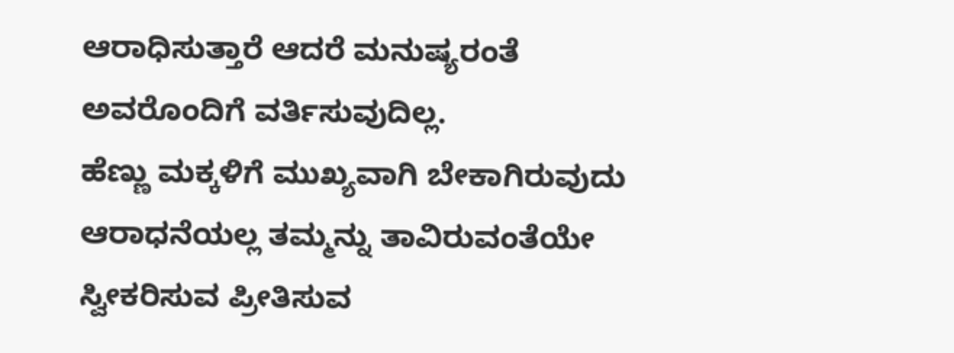ಆರಾಧಿಸುತ್ತಾರೆ ಆದರೆ ಮನುಷ್ಯರಂತೆ ಅವರೊಂದಿಗೆ ವರ್ತಿಸುವುದಿಲ್ಲ.
ಹೆಣ್ಣು ಮಕ್ಕಳಿಗೆ ಮುಖ್ಯವಾಗಿ ಬೇಕಾಗಿರುವುದು ಆರಾಧನೆಯಲ್ಲ ತಮ್ಮನ್ನು ತಾವಿರುವಂತೆಯೇ ಸ್ವೀಕರಿಸುವ ಪ್ರೀತಿಸುವ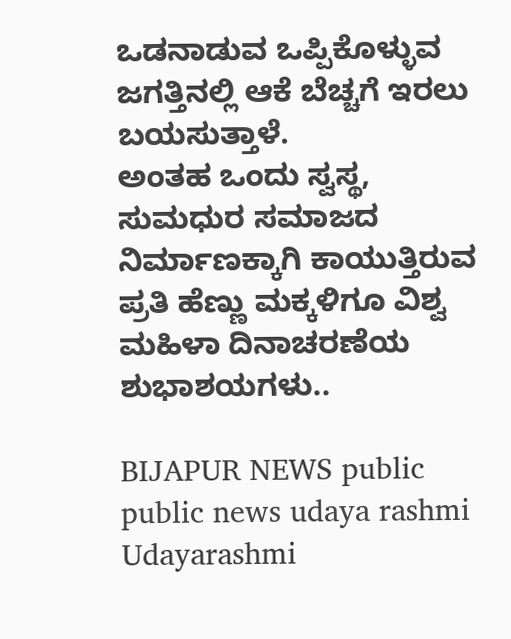ಒಡನಾಡುವ ಒಪ್ಪಿಕೊಳ್ಳುವ ಜಗತ್ತಿನಲ್ಲಿ ಆಕೆ ಬೆಚ್ಚಗೆ ಇರಲು ಬಯಸುತ್ತಾಳೆ.
ಅಂತಹ ಒಂದು ಸ್ವಸ್ಥ, ಸುಮಧುರ ಸಮಾಜದ ನಿರ್ಮಾಣಕ್ಕಾಗಿ ಕಾಯುತ್ತಿರುವ ಪ್ರತಿ ಹೆಣ್ಣು ಮಕ್ಕಳಿಗೂ ವಿಶ್ವ ಮಹಿಳಾ ದಿನಾಚರಣೆಯ ಶುಭಾಶಯಗಳು..

BIJAPUR NEWS public public news udaya rashmi Udayarashmi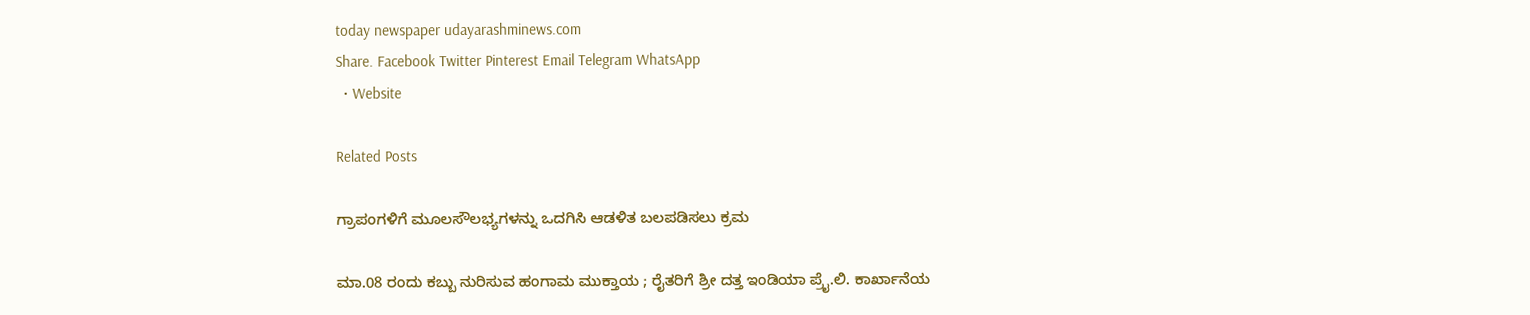today newspaper udayarashminews.com
Share. Facebook Twitter Pinterest Email Telegram WhatsApp
  • Website

Related Posts

ಗ್ರಾಪಂಗಳಿಗೆ ಮೂಲಸೌಲಭ್ಯಗಳನ್ನು ಒದಗಿಸಿ ಆಡಳಿತ ಬಲಪಡಿಸಲು ಕ್ರಮ

ಮಾ.08 ರಂದು ಕಬ್ಬು ನುರಿಸುವ ಹಂಗಾಮ ಮುಕ್ತಾಯ ; ರೈತರಿಗೆ ಶ್ರೀ ದತ್ತ ಇಂಡಿಯಾ ಪ್ರೈ.ಲಿ. ಕಾರ್ಖಾನೆಯ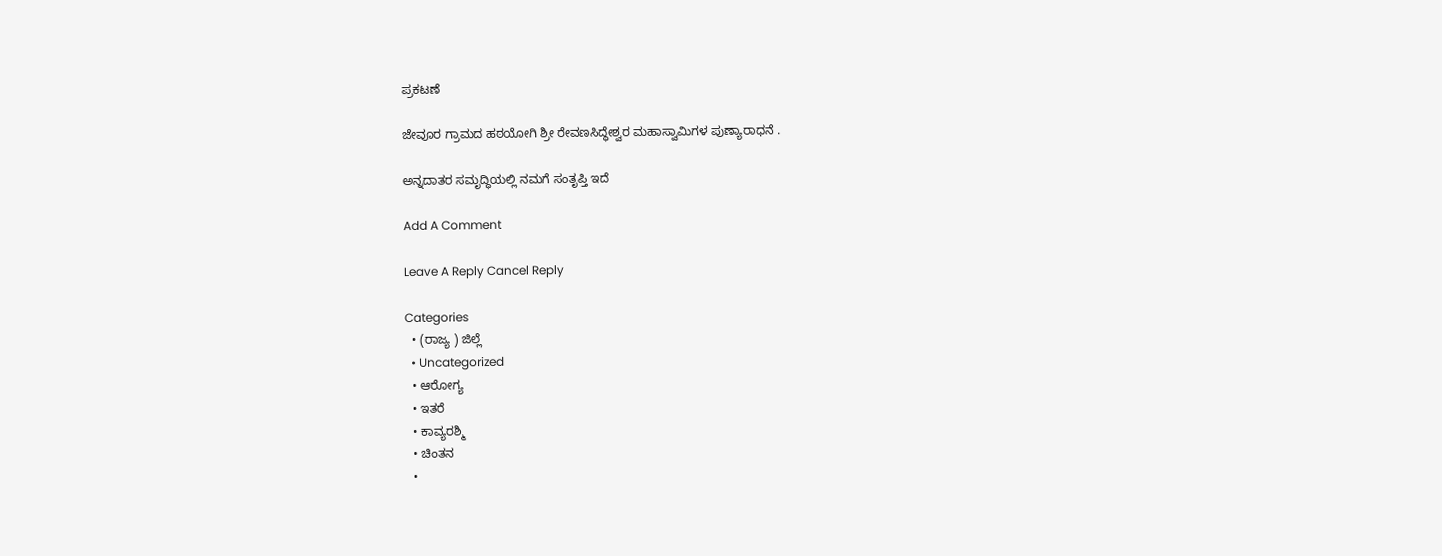ಪ್ರಕಟಣೆ

ಜೇವೂರ ಗ್ರಾಮದ ಹಠಯೋಗಿ ಶ್ರೀ ರೇವಣಸಿದ್ಧೇಶ್ವರ ಮಹಾಸ್ವಾಮಿಗಳ ಪುಣ್ಯಾರಾಧನೆ .

ಅನ್ನದಾತರ ಸಮೃದ್ಧಿಯಲ್ಲಿ ನಮಗೆ ಸಂತೃಪ್ತಿ ಇದೆ

Add A Comment

Leave A Reply Cancel Reply

Categories
  • (ರಾಜ್ಯ ) ಜಿಲ್ಲೆ
  • Uncategorized
  • ಆರೋಗ್ಯ
  • ಇತರೆ
  • ಕಾವ್ಯರಶ್ಮಿ
  • ಚಿಂತನ
  •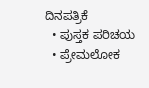ದಿನಪತ್ರಿಕೆ
  • ಪುಸ್ತಕ ಪರಿಚಯ
  • ಪ್ರೇಮಲೋಕ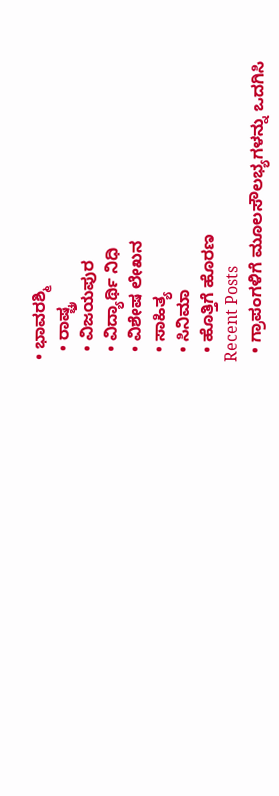• ಭಾವರಶ್ಮಿ
  • ರಾಷ್ಚ್ರ
  • ವಿಜಯಪುರ
  • ವಿದ್ಯಾರ್ಥಿ ನಿಧಿ
  • ವಿಶೇಷ ಲೇಖನ
  • ಸಾಹಿತ್ಯ
  • ಸಿನಿಮಾ
  • ಹೊತ್ತಿಗೆ ಹೊರಣ
Recent Posts
  • ಗ್ರಾಪಂಗಳಿಗೆ ಮೂಲಸೌಲಭ್ಯಗಳನ್ನು ಒದಗಿಸಿ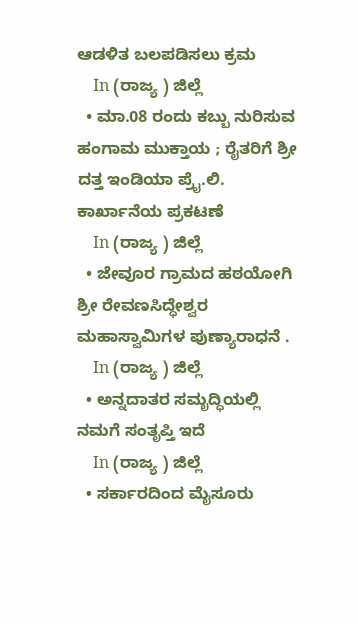ಆಡಳಿತ ಬಲಪಡಿಸಲು ಕ್ರಮ
    In (ರಾಜ್ಯ ) ಜಿಲ್ಲೆ
  • ಮಾ.08 ರಂದು ಕಬ್ಬು ನುರಿಸುವ ಹಂಗಾಮ ಮುಕ್ತಾಯ ; ರೈತರಿಗೆ ಶ್ರೀ ದತ್ತ ಇಂಡಿಯಾ ಪ್ರೈ.ಲಿ. ಕಾರ್ಖಾನೆಯ ಪ್ರಕಟಣೆ
    In (ರಾಜ್ಯ ) ಜಿಲ್ಲೆ
  • ಜೇವೂರ ಗ್ರಾಮದ ಹಠಯೋಗಿ ಶ್ರೀ ರೇವಣಸಿದ್ಧೇಶ್ವರ ಮಹಾಸ್ವಾಮಿಗಳ ಪುಣ್ಯಾರಾಧನೆ .
    In (ರಾಜ್ಯ ) ಜಿಲ್ಲೆ
  • ಅನ್ನದಾತರ ಸಮೃದ್ಧಿಯಲ್ಲಿ ನಮಗೆ ಸಂತೃಪ್ತಿ ಇದೆ
    In (ರಾಜ್ಯ ) ಜಿಲ್ಲೆ
  • ಸರ್ಕಾರದಿಂದ ಮೈಸೂರು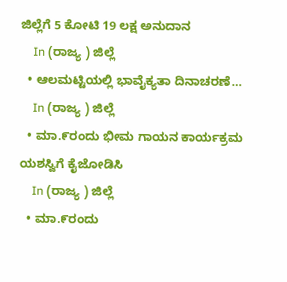ಜಿಲ್ಲೆಗೆ 5 ಕೋಟಿ 19 ಲಕ್ಷ ಅನುದಾನ
    In (ರಾಜ್ಯ ) ಜಿಲ್ಲೆ
  • ಆಲಮಟ್ಟಿಯಲ್ಲಿ ಭಾವೈಕ್ಯತಾ ದಿನಾಚರಣೆ…
    In (ರಾಜ್ಯ ) ಜಿಲ್ಲೆ
  • ಮಾ.೯ರಂದು ಭೀಮ ಗಾಯನ ಕಾರ್ಯಕ್ರಮ ಯಶಸ್ವಿಗೆ ಕೈಜೋಡಿಸಿ
    In (ರಾಜ್ಯ ) ಜಿಲ್ಲೆ
  • ಮಾ.೯ರಂದು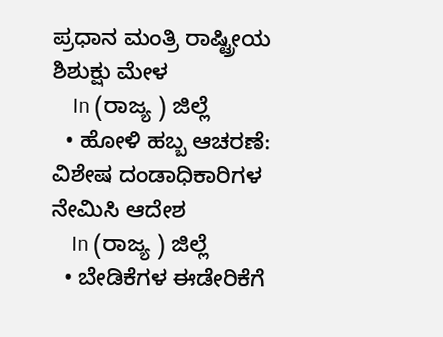ಪ್ರಧಾನ ಮಂತ್ರಿ ರಾಷ್ಟ್ರೀಯ ಶಿಶುಕ್ಷು ಮೇಳ
    In (ರಾಜ್ಯ ) ಜಿಲ್ಲೆ
  • ಹೋಳಿ ಹಬ್ಬ ಆಚರಣೆ: ವಿಶೇಷ ದಂಡಾಧಿಕಾರಿಗಳ ನೇಮಿಸಿ ಆದೇಶ
    In (ರಾಜ್ಯ ) ಜಿಲ್ಲೆ
  • ಬೇಡಿಕೆಗಳ ಈಡೇರಿಕೆಗೆ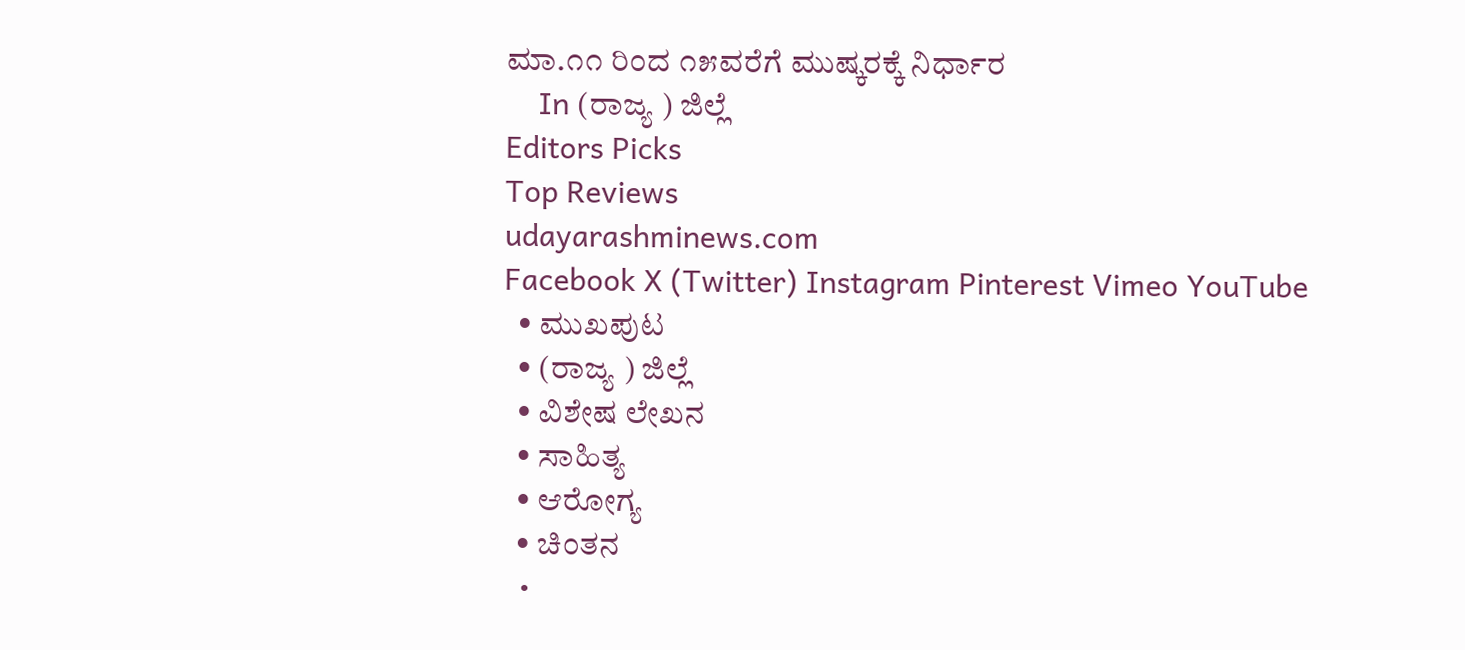ಮಾ.೧೧ ರಿಂದ ೧೫ವರೆಗೆ ಮುಷ್ಕರಕ್ಕೆ ನಿರ್ಧಾರ
    In (ರಾಜ್ಯ ) ಜಿಲ್ಲೆ
Editors Picks
Top Reviews
udayarashminews.com
Facebook X (Twitter) Instagram Pinterest Vimeo YouTube
  • ಮುಖಪುಟ
  • (ರಾಜ್ಯ ) ಜಿಲ್ಲೆ
  • ವಿಶೇಷ ಲೇಖನ
  • ಸಾಹಿತ್ಯ
  • ಆರೋಗ್ಯ
  • ಚಿಂತನ
  •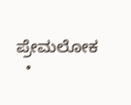ಪ್ರೇಮಲೋಕ
  •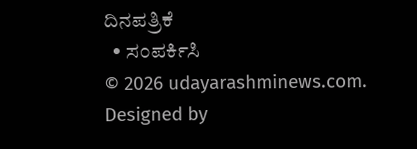ದಿನಪತ್ರಿಕೆ
  • ಸಂಪರ್ಕಿಸಿ
© 2026 udayarashminews.com. Designed by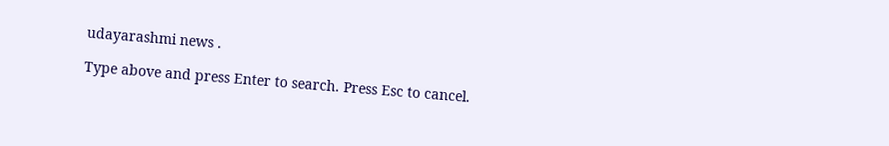udayarashmi news .

Type above and press Enter to search. Press Esc to cancel.